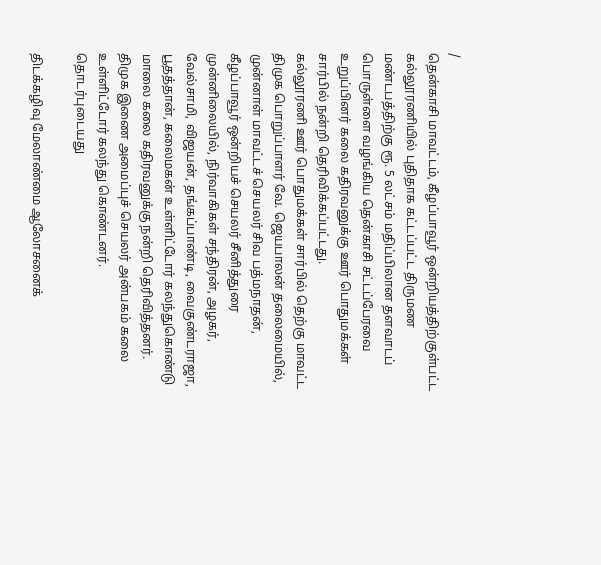/
தென்காசி மாவட்டம், கீழப்பாவூர் ஒன்றியத்திற்குள்பட்ட கல்லூரணியில் புதிதாக கட்டப்பட்ட திருமண மண்டபத்திற்கு ரூ. 5 லட்சம் மதிப்பிலான தளவாடப் பொருள்ளை வழங்கிய தென்காசி சட்டப்பேரவை உறுப்பினர் கலை கதிரவனுக்கு ஊர் பொதுமக்கள் சார்பில் நன்றி தெரிவிக்கப்பட்டது.
கல்லூரணி ஊர் பொதுமக்கள் சார்பில் தெற்கு மாவட்ட திமுக பொறுப்பாளர் வே. ஜெயபாலன் தலைமையில், முன்னாள் மாவட்டச் செயலர் சிவ பத்மநாதன், கீழப்பாவூர் ஒன்றியச் செயலர் சீனித்துரை முன்னிலையில், நிர்வாகிகள் சந்திரன், அழகர், வேல்சாமி, விஜயன், தங்கப்பாண்டி, வைகுண்டராஜா, பூதத்தான், கலைமகன் உள்ளிட்டோர் கலந்துகொண்டு மாலை கலை கதிரவனுக்கு நன்றி தெரிவித்தனர்.
திமுக இணை அமைப்புச் செயலர் அன்பகம் கலை உள்ளிட்டோர் கலந்து கொண்டனர்.
தொடர்புடையது

திடக்கழிவு மேலாண்மை ஆலோசனைக்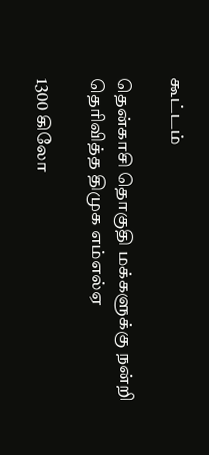கூட்டம்

தென்காசி தொகுதி மக்களுக்கு நன்றி தெரிவித்த திமுக எம்எல்ஏ

1300 கிலோ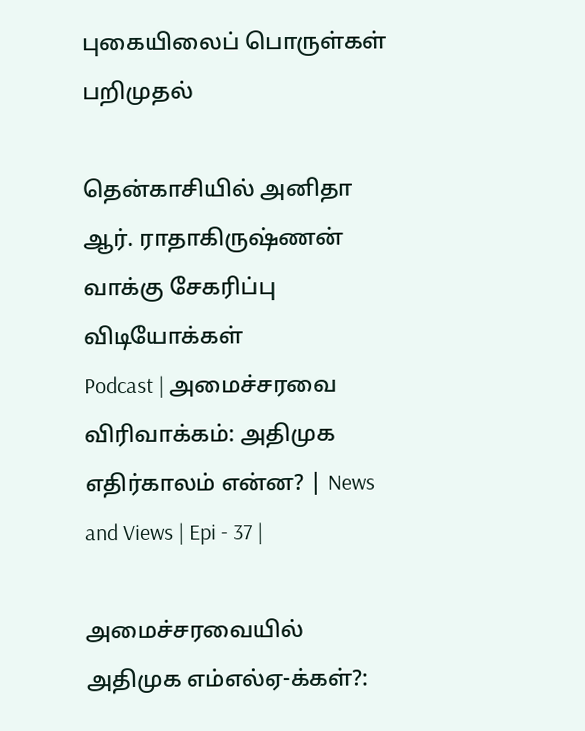புகையிலைப் பொருள்கள் பறிமுதல்

தென்காசியில் அனிதா ஆர். ராதாகிருஷ்ணன் வாக்கு சேகரிப்பு
விடியோக்கள்
Podcast | அமைச்சரவை விரிவாக்கம்: அதிமுக எதிர்காலம் என்ன? | News and Views | Epi - 37 |

அமைச்சரவையில் அதிமுக எம்எல்ஏ-க்கள்?: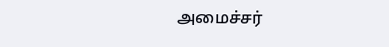அமைச்சர்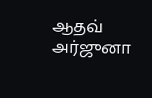ஆதவ் அர்ஜுனா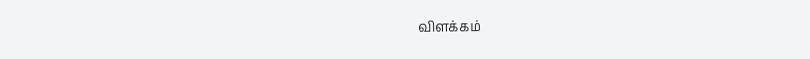விளக்கம்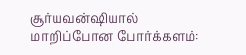சூர்யவன்ஷியால் மாறிப்போன போர்க்களம்: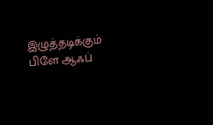இழுத்தடிக்கும் பிளே ஆஃப்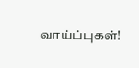வாய்ப்புகள்!